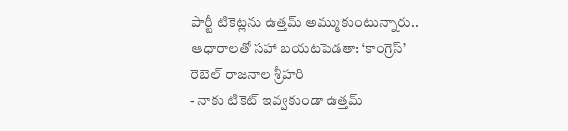పార్టీ టికెట్లను ఉత్తమ్ అమ్ముకుంటున్నారు.. ఆధారాలతో సహా బయటపెడతా: ‘కాంగ్రెస్’ రెబెల్ రాజనాల శ్రీహరి
- నాకు టికెట్ ఇవ్వకుండా ఉత్తమ్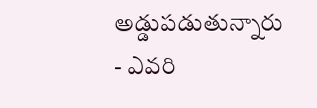అడ్డుపడుతున్నారు
- ఎవరి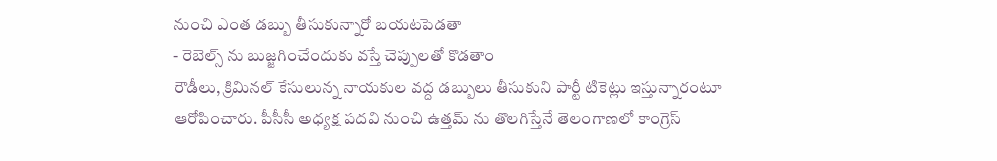నుంచి ఎంత డబ్బు తీసుకున్నారో బయటపెడతా
- రెబెల్స్ ను బుజ్జగించేందుకు వస్తే చెప్పులతో కొడతాం
రౌడీలు, క్రిమినల్ కేసులున్న నాయకుల వద్ద డబ్బులు తీసుకుని పార్టీ టికెట్లు ఇస్తున్నారంటూ ఆరోపించారు. పీసీసీ అధ్యక్ష పదవి నుంచి ఉత్తమ్ ను తొలగిస్తేనే తెలంగాణలో కాంగ్రెస్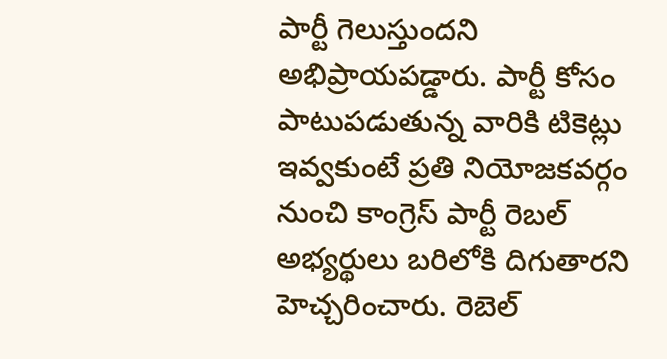పార్టీ గెలుస్తుందని అభిప్రాయపడ్డారు. పార్టీ కోసం పాటుపడుతున్న వారికి టికెట్లు ఇవ్వకుంటే ప్రతి నియోజకవర్గం నుంచి కాంగ్రెస్ పార్టీ రెబల్ అభ్యర్థులు బరిలోకి దిగుతారని హెచ్చరించారు. రెబెల్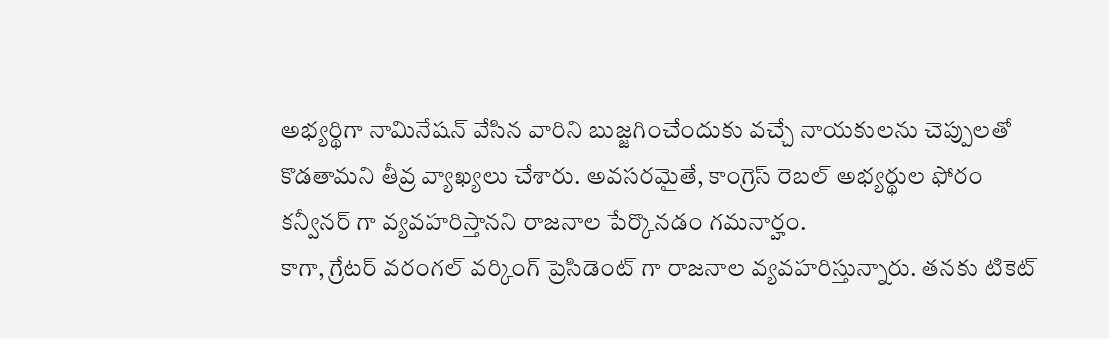అభ్యర్థిగా నామినేషన్ వేసిన వారిని బుజ్జగించేందుకు వచ్చే నాయకులను చెప్పులతో కొడతామని తీవ్ర వ్యాఖ్యలు చేశారు. అవసరమైతే, కాంగ్రెస్ రెబల్ అభ్యర్థుల ఫోరం కన్వీనర్ గా వ్యవహరిస్తానని రాజనాల పేర్కొనడం గమనార్హం.
కాగా, గ్రేటర్ వరంగల్ వర్కింగ్ ప్రెసిడెంట్ గా రాజనాల వ్యవహరిస్తున్నారు. తనకు టికెట్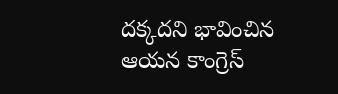దక్కదని భావించిన ఆయన కాంగ్రెస్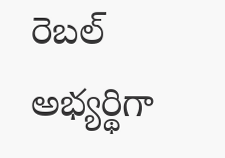రెబల్ అభ్యర్థిగా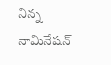నిన్న నామినేషన్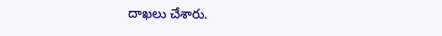దాఖలు చేశారు.